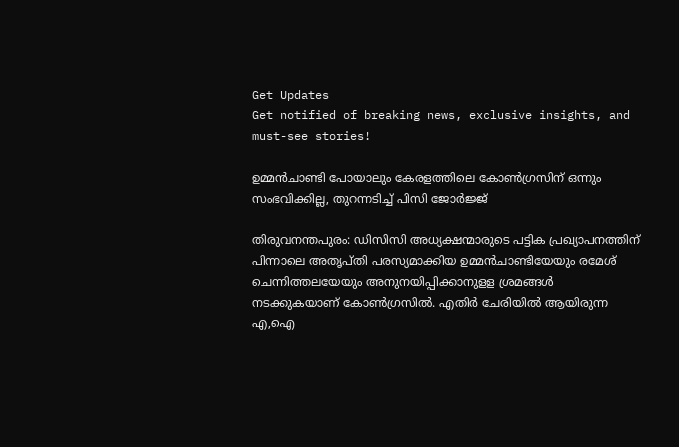Get Updates
Get notified of breaking news, exclusive insights, and must-see stories!

ഉമ്മന്‍ചാണ്ടി പോയാലും കേരളത്തിലെ കോണ്‍ഗ്രസിന് ഒന്നും സംഭവിക്കില്ല, തുറന്നടിച്ച് പിസി ജോർജ്ജ്

തിരുവനന്തപുരം: ഡിസിസി അധ്യക്ഷന്മാരുടെ പട്ടിക പ്രഖ്യാപനത്തിന് പിന്നാലെ അതൃപ്തി പരസ്യമാക്കിയ ഉമ്മന്‍ചാണ്ടിയേയും രമേശ് ചെന്നിത്തലയേയും അനുനയിപ്പിക്കാനുളള ശ്രമങ്ങള്‍ നടക്കുകയാണ് കോണ്‍ഗ്രസില്‍. എതിര്‍ ചേരിയില്‍ ആയിരുന്ന എ,ഐ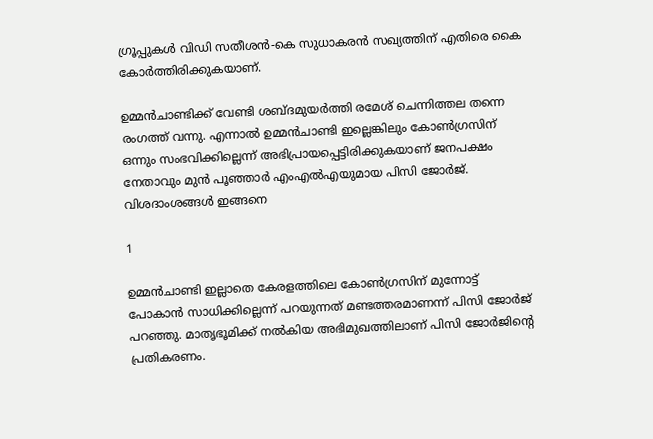ഗ്രൂപ്പുകള്‍ വിഡി സതീശന്‍-കെ സുധാകരന്‍ സഖ്യത്തിന് എതിരെ കൈ കോര്‍ത്തിരിക്കുകയാണ്.

ഉമ്മന്‍ചാണ്ടിക്ക് വേണ്ടി ശബ്ദമുയര്‍ത്തി രമേശ് ചെന്നിത്തല തന്നെ രംഗത്ത് വന്നു. എന്നാല്‍ ഉമ്മന്‍ചാണ്ടി ഇല്ലെങ്കിലും കോണ്‍ഗ്രസിന് ഒന്നും സംഭവിക്കില്ലെന്ന് അഭിപ്രായപ്പെട്ടിരിക്കുകയാണ് ജനപക്ഷം നേതാവും മുന്‍ പൂഞ്ഞാര്‍ എംഎല്‍എയുമായ പിസി ജോര്‍ജ്. വിശദാംശങ്ങള്‍ ഇങ്ങനെ

1

ഉമ്മന്‍ചാണ്ടി ഇല്ലാതെ കേരളത്തിലെ കോണ്‍ഗ്രസിന് മുന്നോട്ട് പോകാന്‍ സാധിക്കില്ലെന്ന് പറയുന്നത് മണ്ടത്തരമാണന്ന് പിസി ജോര്‍ജ് പറഞ്ഞു. മാതൃഭൂമിക്ക് നല്‍കിയ അഭിമുഖത്തിലാണ് പിസി ജോര്‍ജിന്റെ പ്രതികരണം.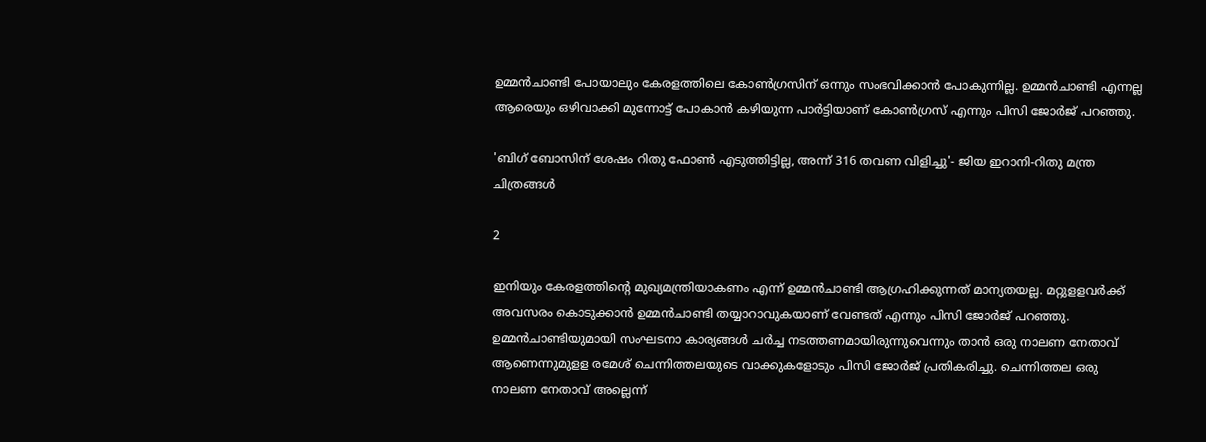ഉമ്മന്‍ചാണ്ടി പോയാലും കേരളത്തിലെ കോണ്‍ഗ്രസിന് ഒന്നും സംഭവിക്കാന്‍ പോകുന്നില്ല. ഉമ്മന്‍ചാണ്ടി എന്നല്ല ആരെയും ഒഴിവാക്കി മുന്നോട്ട് പോകാന്‍ കഴിയുന്ന പാര്‍ട്ടിയാണ് കോണ്‍ഗ്രസ് എന്നും പിസി ജോര്‍ജ് പറഞ്ഞു.

'ബിഗ് ബോസിന് ശേഷം റിതു ഫോൺ എടുത്തിട്ടില്ല, അന്ന് 316 തവണ വിളിച്ചു'- ജിയ ഇറാനി-റിതു മന്ത്ര ചിത്രങ്ങൾ

2

ഇനിയും കേരളത്തിന്റെ മുഖ്യമന്ത്രിയാകണം എന്ന് ഉമ്മന്‍ചാണ്ടി ആഗ്രഹിക്കുന്നത് മാന്യതയല്ല. മറ്റുളളവര്‍ക്ക് അവസരം കൊടുക്കാന്‍ ഉമ്മന്‍ചാണ്ടി തയ്യാറാവുകയാണ് വേണ്ടത് എന്നും പിസി ജോര്‍ജ് പറഞ്ഞു. ഉമ്മന്‍ചാണ്ടിയുമായി സംഘടനാ കാര്യങ്ങള്‍ ചര്‍ച്ച നടത്തണമായിരുന്നുവെന്നും താന്‍ ഒരു നാലണ നേതാവ് ആണെന്നുമുളള രമേശ് ചെന്നിത്തലയുടെ വാക്കുകളോടും പിസി ജോര്‍ജ് പ്രതികരിച്ചു. ചെന്നിത്തല ഒരു നാലണ നേതാവ് അല്ലെന്ന്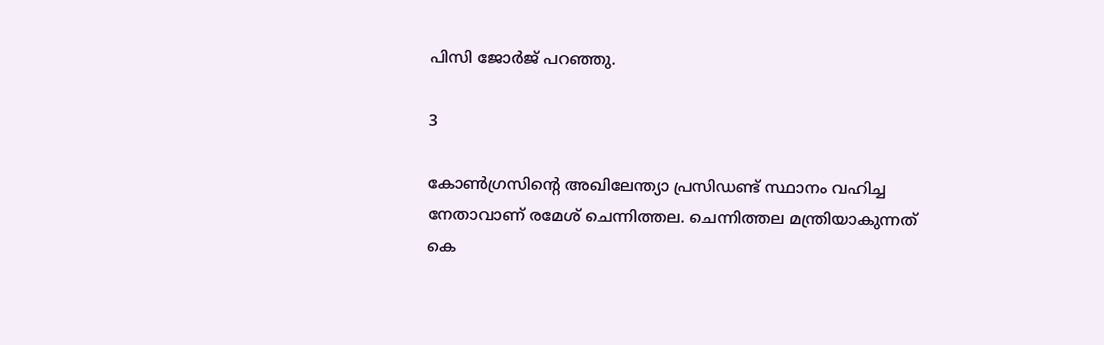പിസി ജോര്‍ജ് പറഞ്ഞു.

3

കോണ്‍ഗ്രസിന്റെ അഖിലേന്ത്യാ പ്രസിഡണ്ട് സ്ഥാനം വഹിച്ച നേതാവാണ് രമേശ് ചെന്നിത്തല. ചെന്നിത്തല മന്ത്രിയാകുന്നത് കെ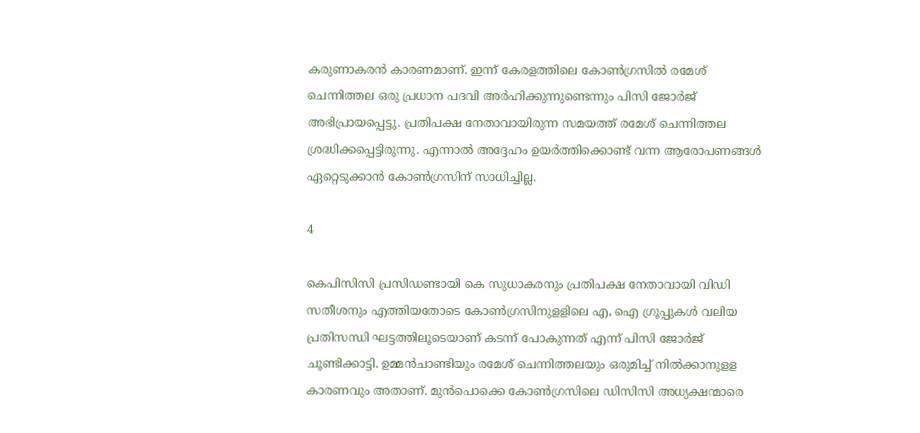കരുണാകരന്‍ കാരണമാണ്. ഇന്ന് കേരളത്തിലെ കോണ്‍ഗ്രസില്‍ രമേശ് ചെന്നിത്തല ഒരു പ്രധാന പദവി അര്‍ഹിക്കുന്നുണ്ടെന്നും പിസി ജോര്‍ജ് അഭിപ്രായപ്പെട്ടു. പ്രതിപക്ഷ നേതാവായിരുന്ന സമയത്ത് രമേശ് ചെന്നിത്തല ശ്രദ്ധിക്കപ്പെട്ടിരുന്നു. എന്നാല്‍ അദ്ദേഹം ഉയര്‍ത്തിക്കൊണ്ട് വന്ന ആരോപണങ്ങള്‍ ഏറ്റെടുക്കാന്‍ കോണ്‍ഗ്രസിന് സാധിച്ചില്ല.

4

കെപിസിസി പ്രസിഡണ്ടായി കെ സുധാകരനും പ്രതിപക്ഷ നേതാവായി വിഡി സതീശനും എത്തിയതോടെ കോണ്‍ഗ്രസിനുളളിലെ എ, ഐ ഗ്രൂപ്പുകള്‍ വലിയ പ്രതിസന്ധി ഘട്ടത്തിലൂടെയാണ് കടന്ന് പോകുന്നത് എന്ന് പിസി ജോര്‍ജ് ചൂണ്ടിക്കാട്ടി. ഉമ്മന്‍ചാണ്ടിയും രമേശ് ചെന്നിത്തലയും ഒരുമിച്ച് നില്‍ക്കാനുളള കാരണവും അതാണ്. മുന്‍പൊക്കെ കോണ്‍ഗ്രസിലെ ഡിസിസി അധ്യക്ഷന്മാരെ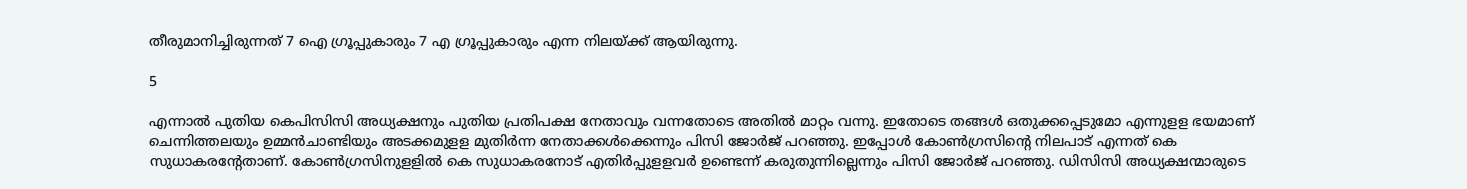തീരുമാനിച്ചിരുന്നത് 7 ഐ ഗ്രൂപ്പുകാരും 7 എ ഗ്രൂപ്പുകാരും എന്ന നിലയ്ക്ക് ആയിരുന്നു.

5

എന്നാല്‍ പുതിയ കെപിസിസി അധ്യക്ഷനും പുതിയ പ്രതിപക്ഷ നേതാവും വന്നതോടെ അതില്‍ മാറ്റം വന്നു. ഇതോടെ തങ്ങള്‍ ഒതുക്കപ്പെടുമോ എന്നുളള ഭയമാണ് ചെന്നിത്തലയും ഉമ്മന്‍ചാണ്ടിയും അടക്കമുളള മുതിര്‍ന്ന നേതാക്കള്‍ക്കെന്നും പിസി ജോര്‍ജ് പറഞ്ഞു. ഇപ്പോള്‍ കോണ്‍ഗ്രസിന്റെ നിലപാട് എന്നത് കെ സുധാകരന്റേതാണ്. കോണ്‍ഗ്രസിനുളളില്‍ കെ സുധാകരനോട് എതിര്‍പ്പുളളവര്‍ ഉണ്ടെന്ന് കരുതുന്നില്ലെന്നും പിസി ജോര്‍ജ് പറഞ്ഞു. ഡിസിസി അധ്യക്ഷന്മാരുടെ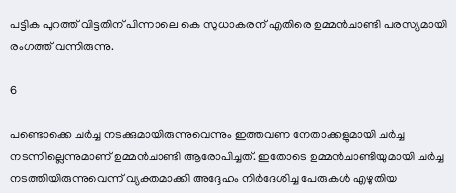പട്ടിക പുറത്ത് വിട്ടതിന് പിന്നാലെ കെ സുധാകരന് എതിരെ ഉമ്മന്‍ചാണ്ടി പരസ്യമായി രംഗത്ത് വന്നിരുന്നു.

6

പണ്ടൊക്കെ ചര്‍ച്ച നടക്കുമായിരുന്നുവെന്നും ഇത്തവണ നേതാക്കളുമായി ചര്‍ച്ച നടന്നില്ലെന്നുമാണ് ഉമ്മന്‍ചാണ്ടി ആരോപിച്ചത്. ഇതോടെ ഉമ്മന്‍ചാണ്ടിയുമായി ചര്‍ച്ച നടത്തിയിരുന്നുവെന്ന് വ്യക്തമാക്കി അദ്ദേഹം നിര്‍ദേശിച്ച പേരുകള്‍ എഴുതിയ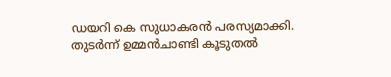ഡയറി കെ സുധാകരന്‍ പരസ്യമാക്കി. തുടര്‍ന്ന് ഉമ്മന്‍ചാണ്ടി കൂടുതല്‍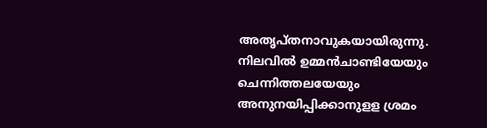അതൃപ്തനാവുകയായിരുന്നു. നിലവില്‍ ഉമ്മന്‍ചാണ്ടിയേയും ചെന്നിത്തലയേയും അനുനയിപ്പിക്കാനുളള ശ്രമം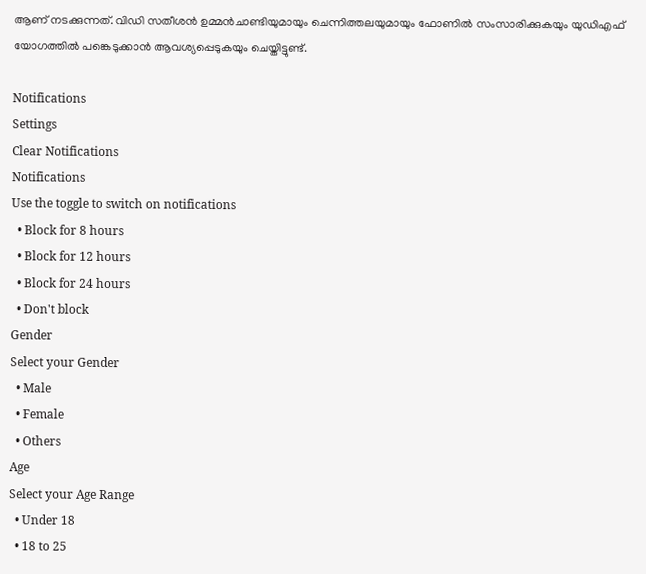ആണ് നടക്കുന്നത്. വിഡി സതീശന്‍ ഉമ്മന്‍ചാണ്ടിയുമായും ചെന്നിത്തലയുമായും ഫോണില്‍ സംസാരിക്കുകയും യുഡിഎഫ് യോഗത്തില്‍ പങ്കെടുക്കാന്‍ ആവശ്യപ്പെടുകയും ചെയ്തിട്ടുണ്ട്.

Notifications
Settings
Clear Notifications
Notifications
Use the toggle to switch on notifications
  • Block for 8 hours
  • Block for 12 hours
  • Block for 24 hours
  • Don't block
Gender
Select your Gender
  • Male
  • Female
  • Others
Age
Select your Age Range
  • Under 18
  • 18 to 25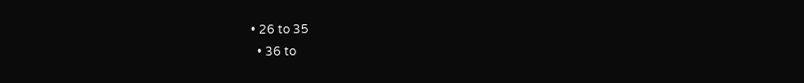• 26 to 35
  • 36 to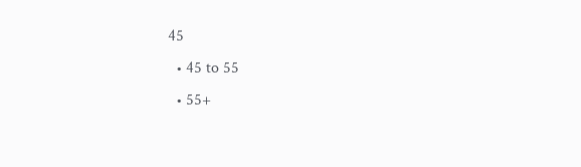45
  • 45 to 55
  • 55+